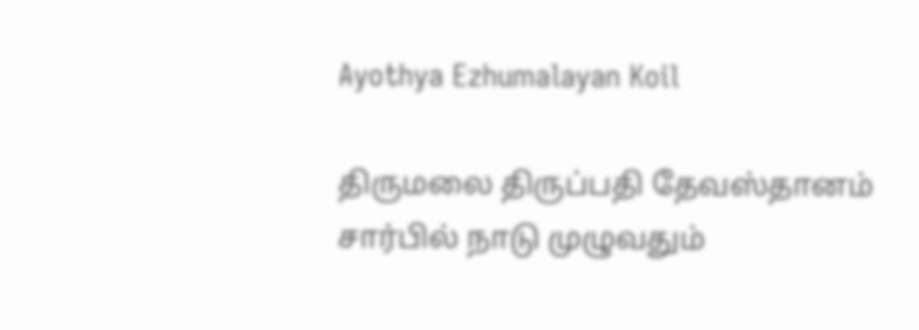Ayothya Ezhumalayan Koil

திருமலை திருப்பதி தேவஸ்தானம் சார்பில் நாடு முழுவதும்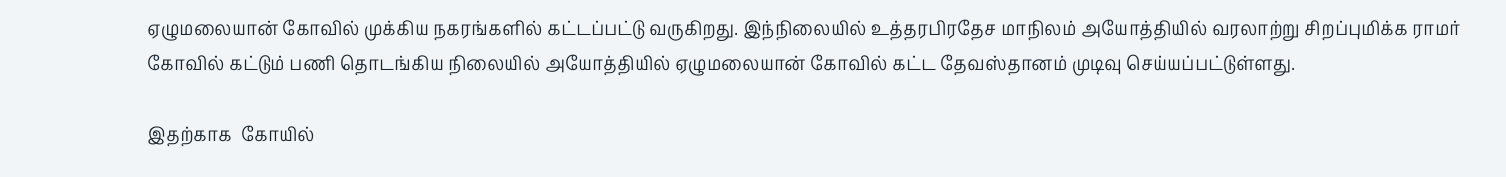ஏழுமலையான் கோவில் முக்கிய நகரங்களில் கட்டப்பட்டு வருகிறது. இந்நிலையில் உத்தரபிரதேச மாநிலம் அயோத்தியில் வரலாற்று சிறப்புமிக்க ராமர் கோவில் கட்டும் பணி தொடங்கிய நிலையில் அயோத்தியில் ஏழுமலையான் கோவில் கட்ட தேவஸ்தானம் முடிவு செய்யப்பட்டுள்ளது.

இதற்காக  கோயில்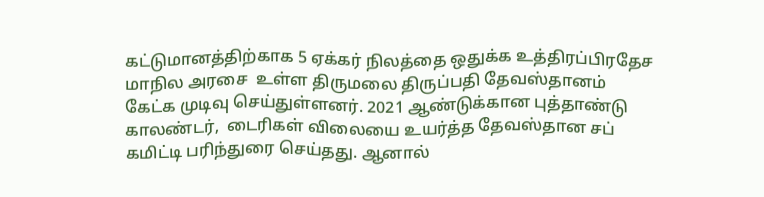கட்டுமானத்திற்காக 5 ஏக்கர் நிலத்தை ஒதுக்க உத்திரப்பிரதேச மாநில அரசை  உள்ள திருமலை திருப்பதி தேவஸ்தானம் கேட்க முடிவு செய்துள்ளனர். 2021 ஆண்டுக்கான புத்தாண்டு காலண்டர்,  டைரிகள் விலையை உயர்த்த தேவஸ்தான சப் கமிட்டி பரிந்துரை செய்தது. ஆனால்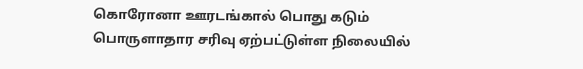கொரோனா ஊரடங்கால் பொது கடும் பொருளாதார சரிவு ஏற்பட்டுள்ள நிலையில்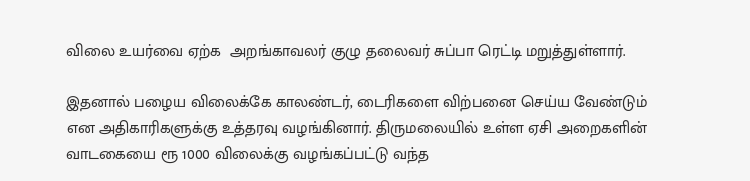விலை உயர்வை ஏற்க  அறங்காவலர் குழு தலைவர் சுப்பா ரெட்டி மறுத்துள்ளார்.

இதனால் பழைய விலைக்கே காலண்டர், டைரிகளை விற்பனை செய்ய வேண்டும் என அதிகாரிகளுக்கு உத்தரவு வழங்கினார். திருமலையில் உள்ள ஏசி அறைகளின் வாடகையை ரூ 1000 விலைக்கு வழங்கப்பட்டு வந்த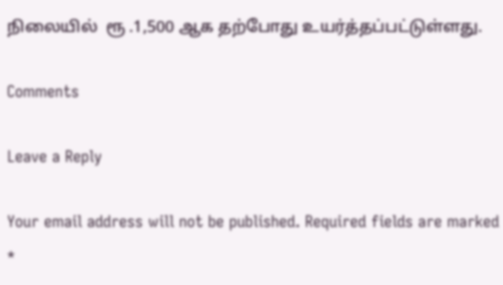நிலையில்  ரூ .1,500 ஆக தற்போது உயர்த்தப்பட்டுள்ளது.

Comments

Leave a Reply

Your email address will not be published. Required fields are marked *